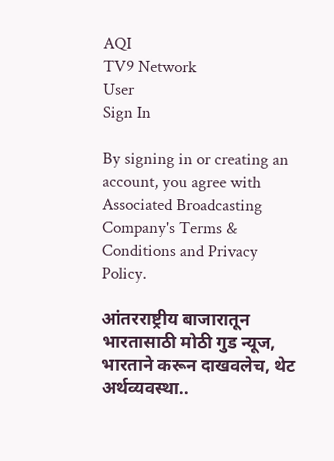AQI
TV9 Network
User
Sign In

By signing in or creating an account, you agree with Associated Broadcasting Company's Terms & Conditions and Privacy Policy.

आंतरराष्ट्रीय बाजारातून भारतासाठी मोठी गुड न्यूज, भारताने करून दाखवलेच, थेट अर्थव्यवस्था..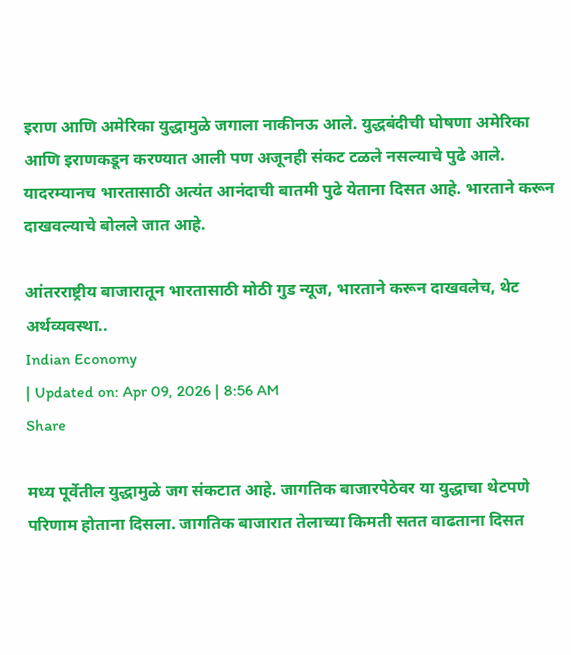इराण आणि अमेरिका युद्धामुळे जगाला नाकीनऊ आले. युद्धबंदीची घोषणा अमेरिका आणि इराणकडून करण्यात आली पण अजूनही संकट टळले नसल्याचे पुढे आले. यादरम्यानच भारतासाठी अत्यंत आनंदाची बातमी पुढे येताना दिसत आहे. भारताने करून दाखवल्याचे बोलले जात आहे.

आंतरराष्ट्रीय बाजारातून भारतासाठी मोठी गुड न्यूज, भारताने करून दाखवलेच, थेट अर्थव्यवस्था..
Indian Economy
| Updated on: Apr 09, 2026 | 8:56 AM
Share

मध्य पूर्वेतील युद्धामुळे जग संकटात आहे. जागतिक बाजारपेठेवर या युद्धाचा थेटपणे परिणाम होताना दिसला. जागतिक बाजारात तेलाच्या किमती सतत वाढताना दिसत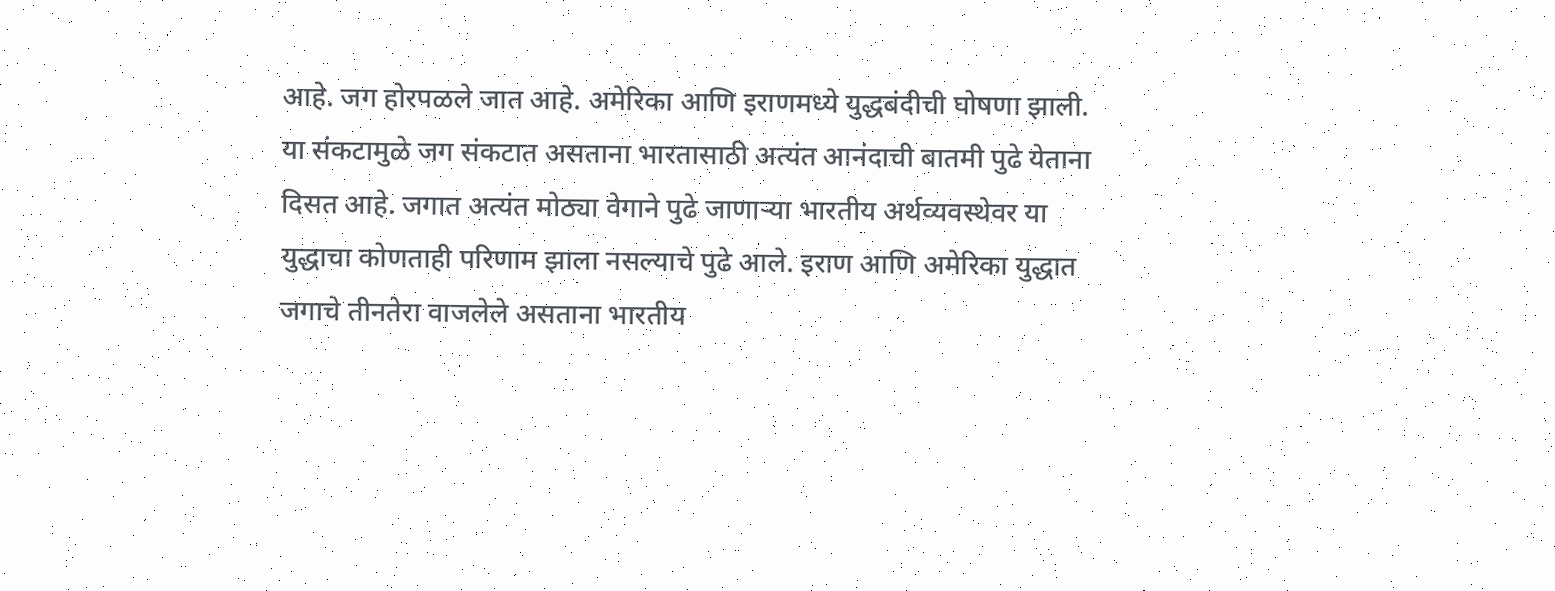आहे. जग होरपळले जात आहे. अमेरिका आणि इराणमध्ये युद्धबंदीची घोषणा झाली. या संकटामुळे जग संकटात असताना भारतासाठी अत्यंत आनंदाची बातमी पुढे येताना दिसत आहे. जगात अत्यंत मोठ्या वेगाने पुढे जाणाऱ्या भारतीय अर्थव्यवस्थेवर या युद्धाचा कोणताही परिणाम झाला नसल्याचे पुढे आले. इराण आणि अमेरिका युद्धात जगाचे तीनतेरा वाजलेले असताना भारतीय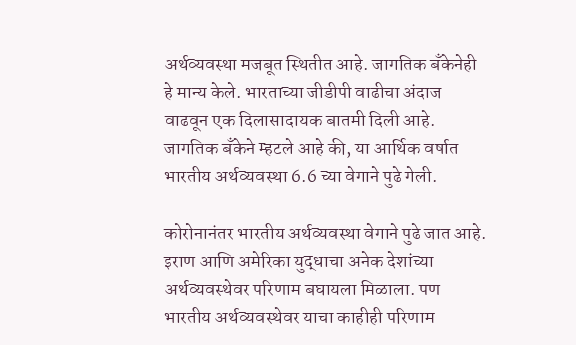अर्थव्यवस्था मजबूत स्थितीत आहे. जागतिक बँकेनेही हे मान्य केले. भारताच्या जीडीपी वाढीचा अंदाज वाढवून एक दिलासादायक बातमी दिली आहे. जागतिक बँकेने म्हटले आहे की, या आर्थिक वर्षात भारतीय अर्थव्यवस्था 6.6 च्या वेगाने पुढे गेली.

कोरोनानंतर भारतीय अर्थव्यवस्था वेगाने पुढे जात आहे. इराण आणि अमेरिका युद्धाचा अनेक देशांच्या अर्थव्यवस्थेवर परिणाम बघायला मिळाला. पण भारतीय अर्थव्यवस्थेवर याचा काहीही परिणाम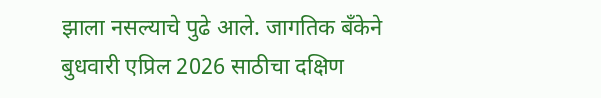झाला नसल्याचे पुढे आले. जागतिक बँकेने बुधवारी एप्रिल 2026 साठीचा दक्षिण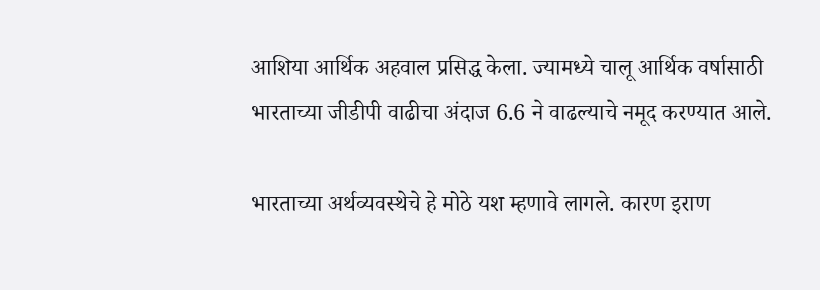आशिया आर्थिक अहवाल प्रसिद्ध केला. ज्यामध्ये चालू आर्थिक वर्षासाठी भारताच्या जीडीपी वाढीचा अंदाज 6.6 ने वाढल्याचे नमूद करण्यात आले.

भारताच्या अर्थव्यवस्थेचे हे मोठे यश म्हणावे लागले. कारण इराण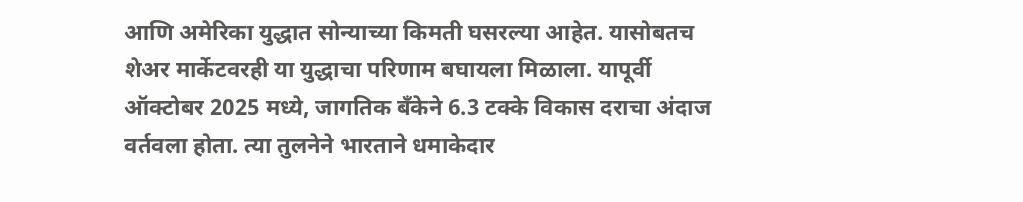आणि अमेरिका युद्धात सोन्याच्या किमती घसरल्या आहेत. यासोबतच शेअर मार्केटवरही या युद्धाचा परिणाम बघायला मिळाला. यापूर्वी ऑक्टोबर 2025 मध्ये, जागतिक बँकेने 6.3 टक्के विकास दराचा अंदाज वर्तवला होता. त्या तुलनेने भारताने धमाकेदार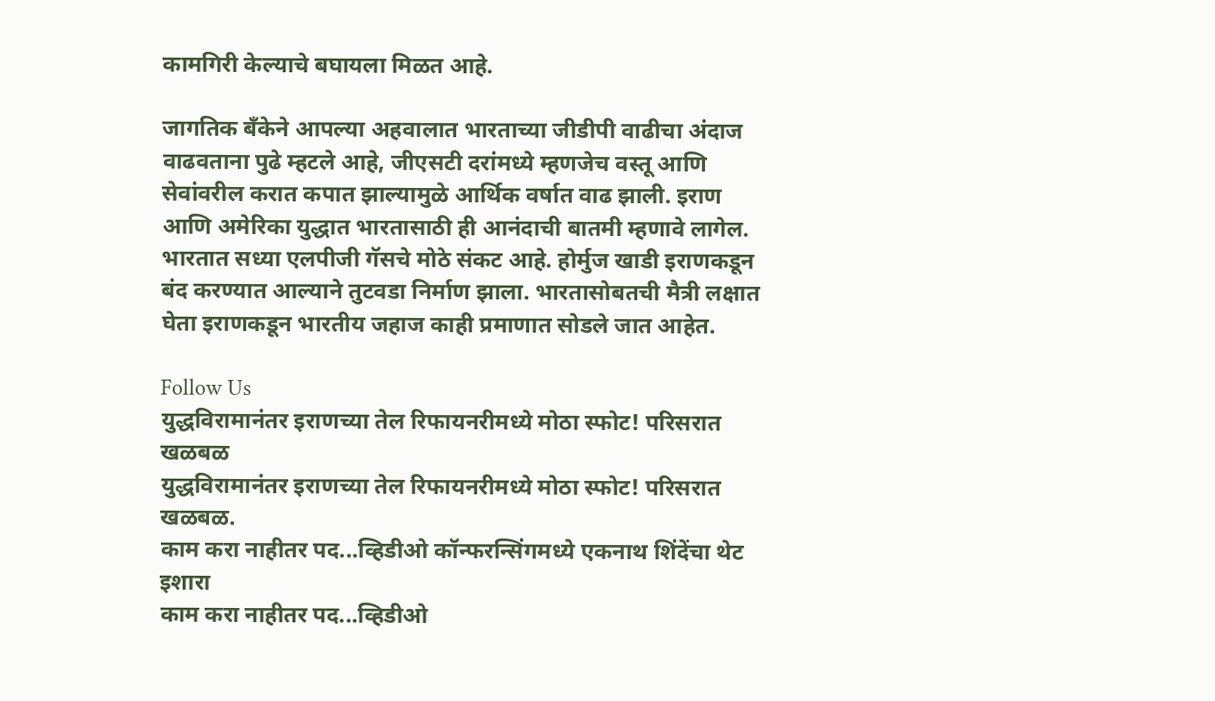कामगिरी केल्याचे बघायला मिळत आहे.

जागतिक बँकेने आपल्या अहवालात भारताच्या जीडीपी वाढीचा अंदाज वाढवताना पुढे म्हटले आहे, जीएसटी दरांमध्ये म्हणजेच वस्तू आणि सेवांवरील करात कपात झाल्यामुळे आर्थिक वर्षात वाढ झाली. इराण आणि अमेरिका युद्धात भारतासाठी ही आनंदाची बातमी म्हणावे लागेल. भारतात सध्या एलपीजी गॅसचे मोठे संकट आहे. होर्मुज खाडी इराणकडून बंद करण्यात आल्याने तुटवडा निर्माण झाला. भारतासोबतची मैत्री लक्षात घेता इराणकडून भारतीय जहाज काही प्रमाणात सोडले जात आहेत.

Follow Us
युद्धविरामानंतर इराणच्या तेल रिफायनरीमध्ये मोठा स्फोट! परिसरात खळबळ
युद्धविरामानंतर इराणच्या तेल रिफायनरीमध्ये मोठा स्फोट! परिसरात खळबळ.
काम करा नाहीतर पद...व्हिडीओ कॉन्फरन्सिंगमध्ये एकनाथ शिंदेंचा थेट इशारा
काम करा नाहीतर पद...व्हिडीओ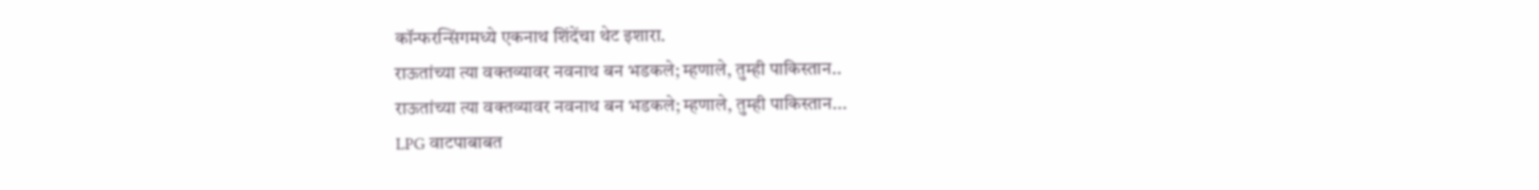कॉन्फरन्सिंगमध्ये एकनाथ शिंदेंचा थेट इशारा.
राऊतांच्या त्या वक्तव्यावर नवनाथ बन भडकले; म्हणाले, तुम्ही पाकिस्तान..
राऊतांच्या त्या वक्तव्यावर नवनाथ बन भडकले; म्हणाले, तुम्ही पाकिस्तान...
LPG वाटपाबाबत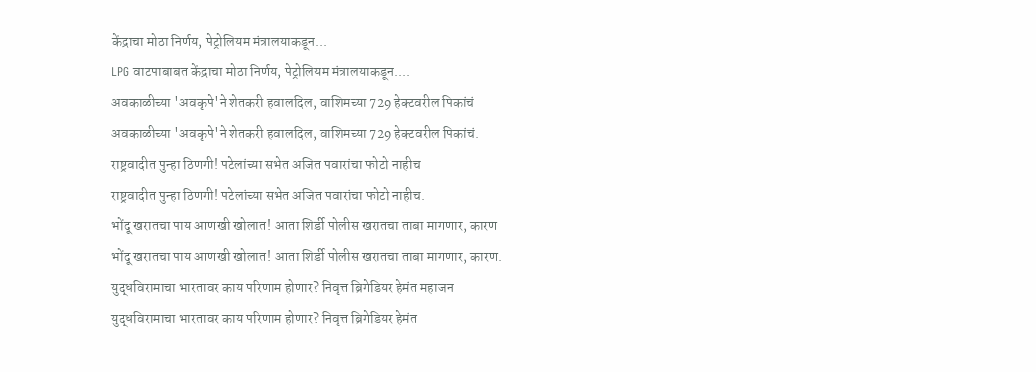केंद्राचा मोठा निर्णय, पेट्रोलियम मंत्रालयाकडून...
LPG वाटपाबाबत केंद्राचा मोठा निर्णय, पेट्रोलियम मंत्रालयाकडून....
अवकाळीच्या 'अवकृपे'ने शेतकरी हवालदिल, वाशिमच्या 729 हेक्टवरील पिकांचं
अवकाळीच्या 'अवकृपे'ने शेतकरी हवालदिल, वाशिमच्या 729 हेक्टवरील पिकांचं.
राष्ट्रवादीत पुन्हा ठिणगी! पटेलांच्या सभेत अजित पवारांचा फोटो नाहीच
राष्ट्रवादीत पुन्हा ठिणगी! पटेलांच्या सभेत अजित पवारांचा फोटो नाहीच.
भोंदू खरातचा पाय आणखी खोलात! आता शिर्डी पोलीस खरातचा ताबा मागणार, कारण
भोंदू खरातचा पाय आणखी खोलात! आता शिर्डी पोलीस खरातचा ताबा मागणार, कारण.
युद्धविरामाचा भारतावर काय परिणाम होणार? निवृत्त ब्रिगेडियर हेमंत महाजन
युद्धविरामाचा भारतावर काय परिणाम होणार? निवृत्त ब्रिगेडियर हेमंत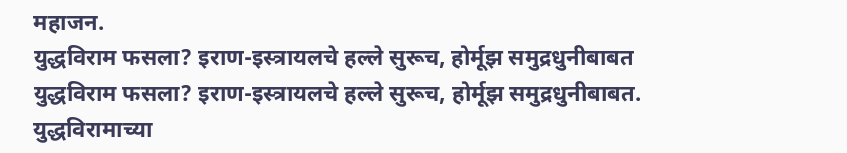महाजन.
युद्धविराम फसला? इराण-इस्त्रायलचे हल्ले सुरूच, होर्मूझ समुद्रधुनीबाबत
युद्धविराम फसला? इराण-इस्त्रायलचे हल्ले सुरूच, होर्मूझ समुद्रधुनीबाबत.
युद्धविरामाच्या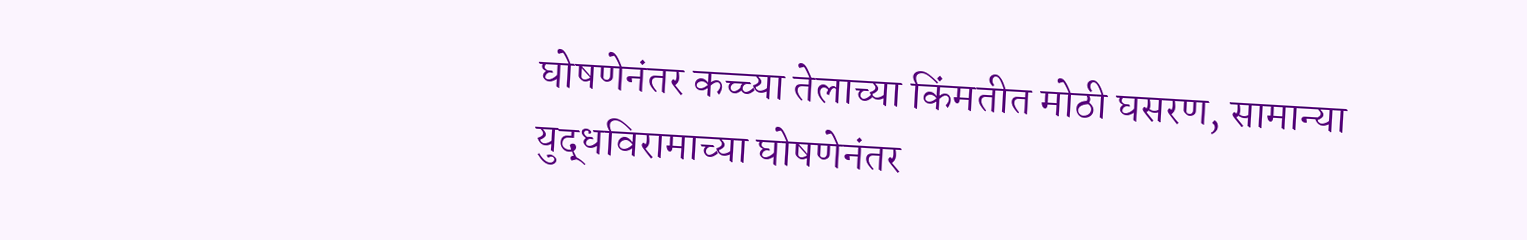घोषणेनंतर कच्च्या तेलाच्या किंमतीत मोठी घसरण, सामान्या
युद्धविरामाच्या घोषणेनंतर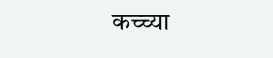कच्च्या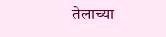तेलाच्या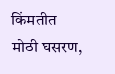किंमतीत मोठी घसरण,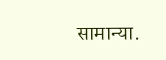सामान्या.